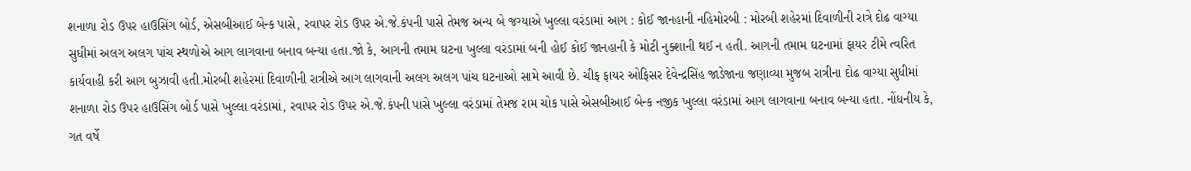શનાળા રોડ ઉપર હાઉસિંગ બોર્ડ, એસબીઆઈ બેન્ક પાસે, રવાપર રોડ ઉપર એ.જે.કંપની પાસે તેમજ અન્ય બે જગ્યાએ ખુલ્લા વરંડામાં આગ : કોઈ જાનહાની નહિમોરબી : મોરબી શહેરમાં દિવાળીની રાત્રે દોઢ વાગ્યા સુધીમાં અલગ અલગ પાંચ સ્થળોએ આગ લાગવાના બનાવ બન્યા હતા.જો કે, આગની તમામ ઘટના ખુલ્લા વરંડામાં બની હોઈ કોઈ જાનહાની કે મોટી નુક્શાની થઈ ન હતી. આગની તમામ ઘટનામાં ફાયર ટીમે ત્વરિત કાર્યવાહી કરી આગ બુઝાવી હતી.મોરબી શહેરમાં દિવાળીની રાત્રીએ આગ લાગવાની અલગ અલગ પાંચ ઘટનાઓ સામે આવી છે. ચીફ ફાયર ઓફિસર દેવેન્દ્રસિંહ જાડેજાના જણાવ્યા મુજબ રાત્રીના દોઢ વાગ્યા સુધીમાં શનાળા રોડ ઉપર હાઉસિંગ બોર્ડ પાસે ખુલ્લા વરંડામાં, રવાપર રોડ ઉપર એ.જે.કંપની પાસે ખુલ્લા વરંડામાં તેમજ રામ ચોક પાસે એસબીઆઈ બેન્ક નજીક ખુલ્લા વરંડામાં આગ લાગવાના બનાવ બન્યા હતા. નોંધનીય કે, ગત વર્ષે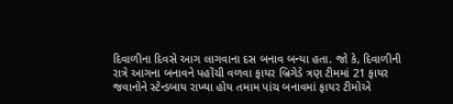દિવાળીના દિવસે આગ લાગવાના દસ બનાવ બન્યા હતા. જો કે, દિવાળીની રાત્રે આગના બનાવને પહોંચી વળવા ફાયર બ્રિગેડે ત્રણ ટીમમાં 21 ફાયર જવાનોને સ્ટેન્ડબાય રાખ્યા હોય તમામ પાંચ બનાવમાં ફાયર ટીમોએ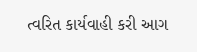ત્વરિત કાર્યવાહી કરી આગ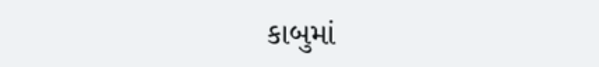કાબુમાં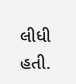લીધી હતી.